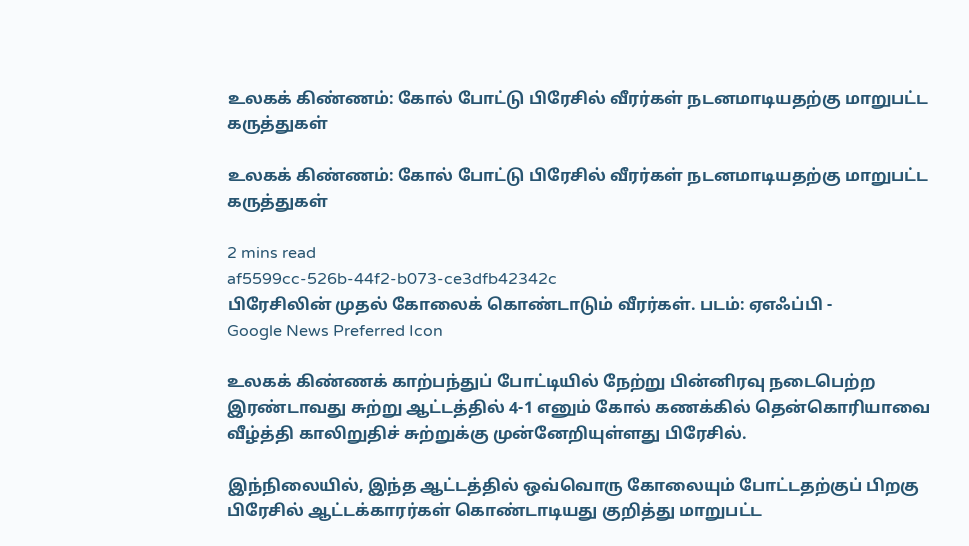உலகக் கிண்ணம்: கோல் போட்டு பிரேசில் வீரர்கள் நடனமாடியதற்கு மாறுபட்ட கருத்துகள்

உலகக் கிண்ணம்: கோல் போட்டு பிரேசில் வீரர்கள் நடனமாடியதற்கு மாறுபட்ட கருத்துகள்

2 mins read
af5599cc-526b-44f2-b073-ce3dfb42342c
பிரேசிலின் முதல் கோலைக் கொண்டாடும் வீரர்கள். படம்: ஏஎஃப்பி -
Google News Preferred Icon

உலகக் கிண்ணக் காற்பந்துப் போட்டியில் நேற்று பின்னிரவு நடைபெற்ற இரண்டாவது சுற்று ஆட்டத்தில் 4-1 எனும் கோல் கணக்கில் தென்கொரியாவை வீழ்த்தி காலிறுதிச் சுற்றுக்கு முன்னேறியுள்ளது பிரேசில்.

இந்நிலையில், இந்த ஆட்டத்தில் ஒவ்வொரு கோலையும் போட்டதற்குப் பிறகு பிரேசில் ஆட்டக்காரர்கள் கொண்டாடியது குறித்து மாறுபட்ட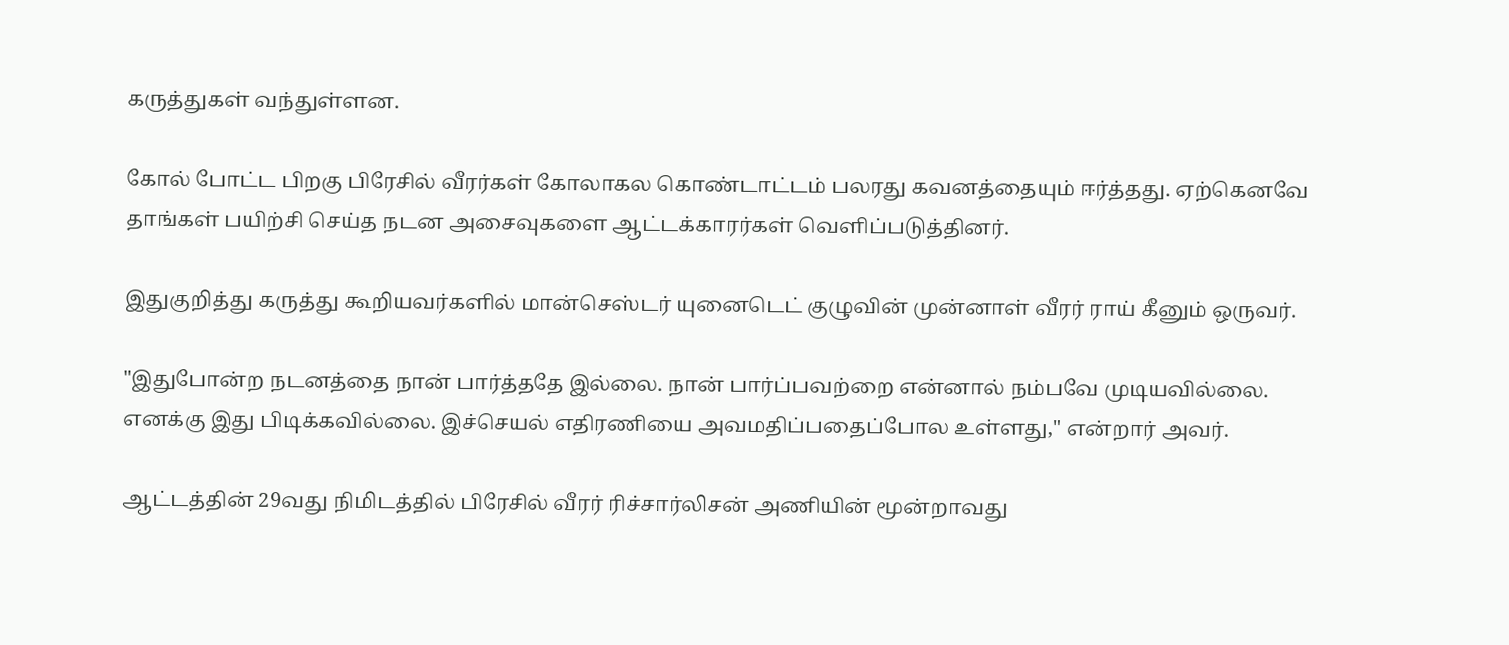கருத்துகள் வந்துள்ளன.

கோல் போட்ட பிறகு பிரேசில் வீரர்கள் கோலாகல கொண்டாட்டம் பலரது கவனத்தையும் ஈர்த்தது. ஏற்கெனவே தாங்கள் பயிற்சி செய்த நடன அசைவுகளை ஆட்டக்காரர்கள் வெளிப்படுத்தினர்.

இதுகுறித்து கருத்து கூறியவர்களில் மான்செஸ்டர் யுனைடெட் குழுவின் முன்னாள் வீரர் ராய் கீனும் ஒருவர்.

"இதுபோன்ற நடனத்தை நான் பார்த்ததே இல்லை. நான் பார்ப்பவற்றை என்னால் நம்பவே முடியவில்லை. எனக்கு இது பிடிக்கவில்லை. இச்செயல் எதிரணியை அவமதிப்பதைப்போல உள்ளது," என்றார் அவர்.

ஆட்டத்தின் 29வது நிமிடத்தில் பிரேசில் வீரர் ரிச்சார்லிசன் அணியின் மூன்றாவது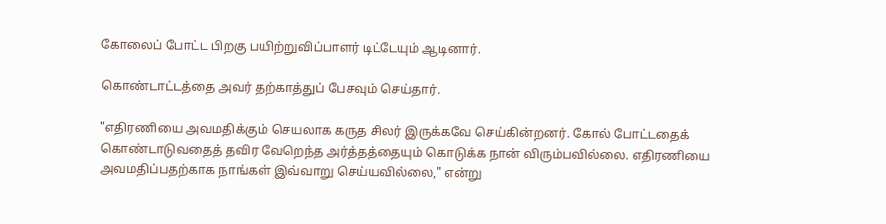கோலைப் போட்ட பிறகு பயிற்றுவிப்பாளர் டிட்டேயும் ஆடினார்.

கொண்டாட்டத்தை அவர் தற்காத்துப் பேசவும் செய்தார்.

"எதிரணியை அவமதிக்கும் செயலாக கருத சிலர் இருக்கவே செய்கின்றனர். கோல் போட்டதைக் கொண்டாடுவதைத் தவிர வேறெந்த அர்த்தத்தையும் கொடுக்க நான் விரும்பவில்லை. எதிரணியை அவமதிப்பதற்காக நாங்கள் இவ்வாறு செய்யவில்லை," என்று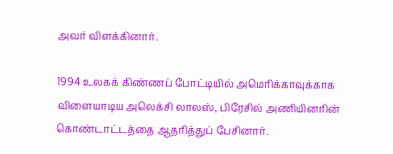அவர் விளக்கினார்.

1994 உலகக் கிண்ணப் போட்டியில் அமெரிக்காவுக்காக விளையாடிய அலெக்சி லாலஸ், பிரேசில் அணியினரின் கொண்டாட்டத்தை ஆதரித்துப் பேசினார்.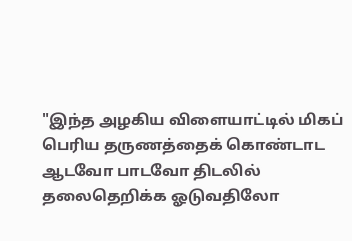"இந்த அழகிய விளையாட்டில் மிகப் பெரிய தருணத்தைக் கொண்டாட ஆடவோ பாடவோ திடலில் தலைதெறிக்க ஓடுவதிலோ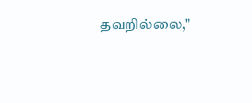தவறில்லை,"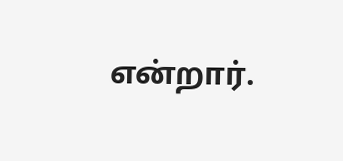என்றார்.